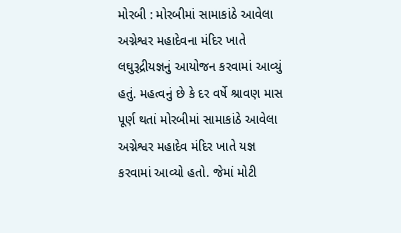મોરબી : મોરબીમાં સામાકાંઠે આવેલા અગ્નેશ્વર મહાદેવના મંદિર ખાતે લઘુરૂદ્રીયજ્ઞનું આયોજન કરવામાં આવ્યું હતું. મહત્વનું છે કે દર વર્ષે શ્રાવણ માસ પૂર્ણ થતાં મોરબીમાં સામાકાંઠે આવેલા અગ્નેશ્વર મહાદેવ મંદિર ખાતે યજ્ઞ કરવામાં આવ્યો હતો. જેમાં મોટી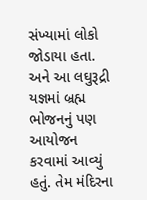સંખ્યામાં લોકો જોડાયા હતા. અને આ લઘુરૂદ્રી યજ્ઞમાં બ્રહ્મ ભોજનનું પણ આયોજન કરવામાં આવ્યું હતું. તેમ મંદિરના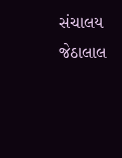સંચાલય જેઠાલાલ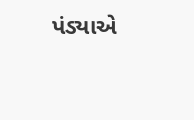પંડ્યાએ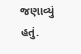જણાવ્યું હતું.